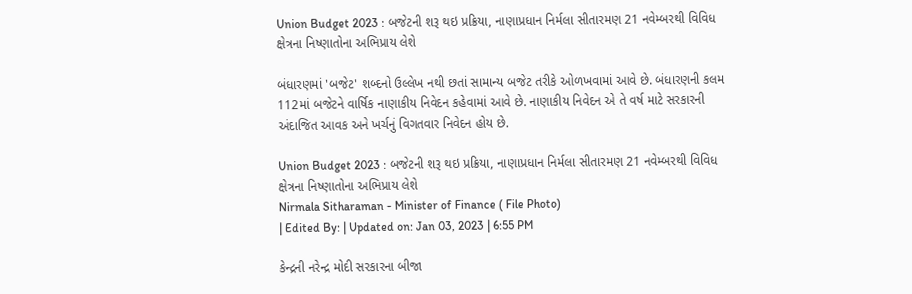Union Budget 2023 : બજેટની શરૂ થઇ પ્રક્રિયા, નાણાપ્રધાન નિર્મલા સીતારમણ 21 નવેમ્બરથી વિવિધ ક્ષેત્રના નિષ્ણાતોના અભિપ્રાય લેશે

બંધારણમાં 'બજેટ' શબ્દનો ઉલ્લેખ નથી છતાં સામાન્ય બજેટ તરીકે ઓળખવામાં આવે છે. બંધારણની કલમ 112માં બજેટને વાર્ષિક નાણાકીય નિવેદન કહેવામાં આવે છે. નાણાકીય નિવેદન એ તે વર્ષ માટે સરકારની અંદાજિત આવક અને ખર્ચનું વિગતવાર નિવેદન હોય છે.

Union Budget 2023 : બજેટની શરૂ થઇ પ્રક્રિયા, નાણાપ્રધાન નિર્મલા સીતારમણ 21 નવેમ્બરથી વિવિધ ક્ષેત્રના નિષ્ણાતોના અભિપ્રાય લેશે
Nirmala Sitharaman - Minister of Finance ( File Photo)
| Edited By: | Updated on: Jan 03, 2023 | 6:55 PM

કેન્દ્રની નરેન્દ્ર મોદી સરકારના બીજા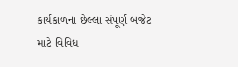કાર્યકાળના છેલ્લા સંપૂર્ણ બજેટ માટે વિવિધ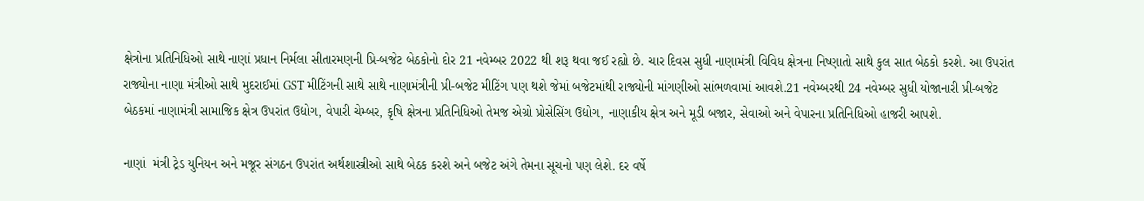ક્ષેત્રોના પ્રતિનિધિઓ સાથે નાણાં પ્રધાન નિર્મલા સીતારમણની પ્રિ-બજેટ બેઠકોનો દોર 21 નવેમ્બર 2022 થી શરૂ થવા જઈ રહ્યો છે. ચાર દિવસ સુધી નાણામંત્રી વિવિધ ક્ષેત્રના નિષ્ણાતો સાથે કુલ સાત બેઠકો કરશે. આ ઉપરાંત રાજ્યોના નાણા મંત્રીઓ સાથે મુદરાઈમાં GST મીટિંગની સાથે સાથે નાણામંત્રીની પ્રી-બજેટ મીટિંગ પણ થશે જેમાં બજેટમાંથી રાજ્યોની માંગણીઓ સાંભળવામાં આવશે.21 નવેમ્બરથી 24 નવેમ્બર સુધી યોજાનારી પ્રી-બજેટ બેઠકમાં નાણામંત્રી સામાજિક ક્ષેત્ર ઉપરાંત ઉદ્યોગ, વેપારી ચેમ્બર, કૃષિ ક્ષેત્રના પ્રતિનિધિઓ તેમજ એગ્રો પ્રોસેસિંગ ઉદ્યોગ, નાણાકીય ક્ષેત્ર અને મૂડી બજાર, સેવાઓ અને વેપારના પ્રતિનિધિઓ હાજરી આપશે.

નાણાં  મંત્રી ટ્રેડ યુનિયન અને મજૂર સંગઠન ઉપરાંત અર્થશાસ્ત્રીઓ સાથે બેઠક કરશે અને બજેટ અંગે તેમના સૂચનો પણ લેશે. દર વર્ષે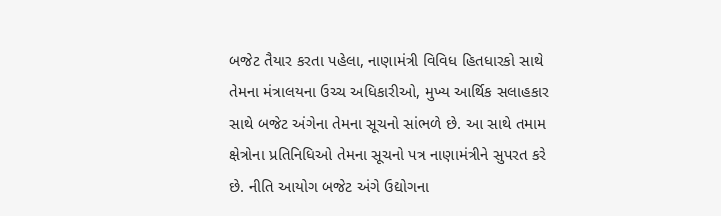બજેટ તૈયાર કરતા પહેલા, નાણામંત્રી વિવિધ હિતધારકો સાથે તેમના મંત્રાલયના ઉચ્ચ અધિકારીઓ, મુખ્ય આર્થિક સલાહકાર સાથે બજેટ અંગેના તેમના સૂચનો સાંભળે છે. આ સાથે તમામ ક્ષેત્રોના પ્રતિનિધિઓ તેમના સૂચનો પત્ર નાણામંત્રીને સુપરત કરે છે. નીતિ આયોગ બજેટ અંગે ઉદ્યોગના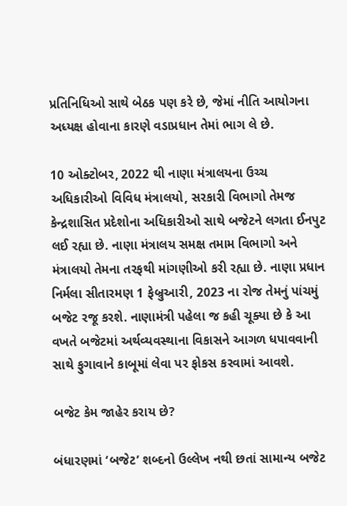પ્રતિનિધિઓ સાથે બેઠક પણ કરે છે, જેમાં નીતિ આયોગના અધ્યક્ષ હોવાના કારણે વડાપ્રધાન તેમાં ભાગ લે છે.

10 ઓક્ટોબર, 2022 થી નાણા મંત્રાલયના ઉચ્ચ અધિકારીઓ વિવિધ મંત્રાલયો, સરકારી વિભાગો તેમજ કેન્દ્રશાસિત પ્રદેશોના અધિકારીઓ સાથે બજેટને લગતા ઈનપુટ લઈ રહ્યા છે. નાણા મંત્રાલય સમક્ષ તમામ વિભાગો અને મંત્રાલયો તેમના તરફથી માંગણીઓ કરી રહ્યા છે. નાણા પ્રધાન નિર્મલા સીતારમણ 1 ફેબ્રુઆરી, 2023 ના રોજ તેમનું પાંચમું બજેટ રજૂ કરશે. નાણામંત્રી પહેલા જ કહી ચૂક્યા છે કે આ વખતે બજેટમાં અર્થવ્યવસ્થાના વિકાસને આગળ ધપાવવાની સાથે ફુગાવાને કાબૂમાં લેવા પર ફોકસ કરવામાં આવશે.

બજેટ કેમ જાહેર કરાય છે?

બંધારણમાં ‘બજેટ’ શબ્દનો ઉલ્લેખ નથી છતાં સામાન્ય બજેટ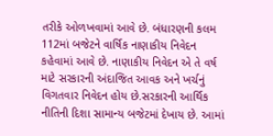તરીકે ઓળખવામાં આવે છે. બંધારણની કલમ 112માં બજેટને વાર્ષિક નાણાકીય નિવેદન કહેવામાં આવે છે. નાણાકીય નિવેદન એ તે વર્ષ માટે સરકારની અંદાજિત આવક અને ખર્ચનું વિગતવાર નિવેદન હોય છે.સરકારની આર્થિક નીતિની દિશા સામાન્ય બજેટમાં દેખાય છે. આમાં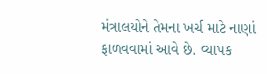મંત્રાલયોને તેમના ખર્ચ માટે નાણાં ફાળવવામાં આવે છે. વ્યાપક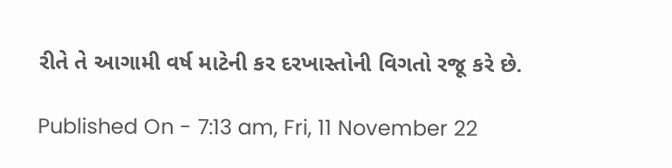રીતે તે આગામી વર્ષ માટેની કર દરખાસ્તોની વિગતો રજૂ કરે છે.

Published On - 7:13 am, Fri, 11 November 22